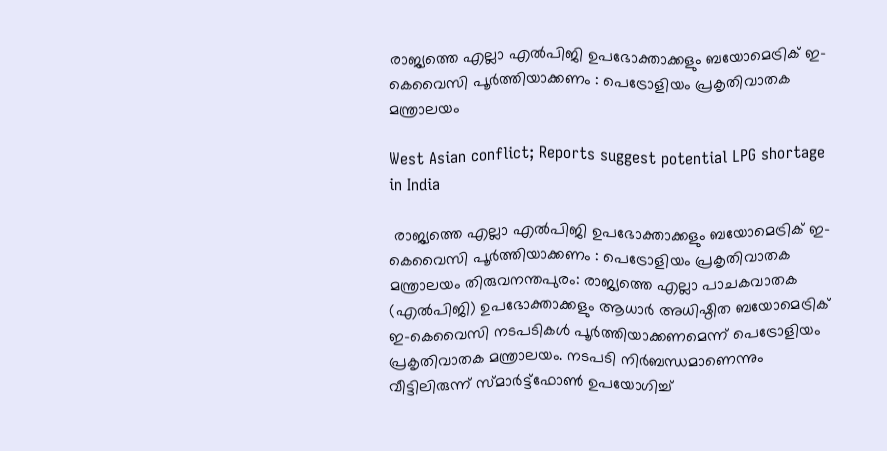രാജ്യത്തെ എല്ലാ എൽപിജി ഉപഭോക്താക്കളും ബയോമെട്രിക് ഇ-കെവൈസി പൂർത്തിയാക്കണം : പെട്രോളിയം പ്രകൃതിവാതക മന്ത്രാലയം

West Asian conflict; Reports suggest potential LPG shortage in India

 രാജ്യത്തെ എല്ലാ എൽപിജി ഉപഭോക്താക്കളും ബയോമെട്രിക് ഇ-കെവൈസി പൂർത്തിയാക്കണം : പെട്രോളിയം പ്രകൃതിവാതക മന്ത്രാലയം തിരുവനന്തപുരം: രാജ്യത്തെ എല്ലാ പാചകവാതക (എൽപിജി) ഉപഭോക്താക്കളും ആധാർ അധിഷ്ഠിത ബയോമെട്രിക് ഇ-കെവൈസി നടപടികൾ പൂർത്തിയാക്കണമെന്ന് പെട്രോളിയം പ്രകൃതിവാതക മന്ത്രാലയം. നടപടി നിർബന്ധമാണെന്നും വീട്ടിലിരുന്ന് സ്മാർട്ട്‌ഫോൺ ഉപയോഗിച്ച്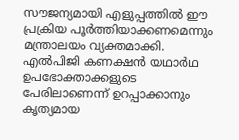സൗജന്യമായി എളുപ്പത്തിൽ ഈ പ്രക്രിയ പൂർത്തിയാക്കണമെന്നും മന്ത്രാലയം വ്യക്തമാക്കി. എൽപിജി കണക്ഷൻ യഥാർഥ ഉപഭോക്താക്കളുടെ പേരിലാണെന്ന് ഉറപ്പാക്കാനും കൃത്യമായ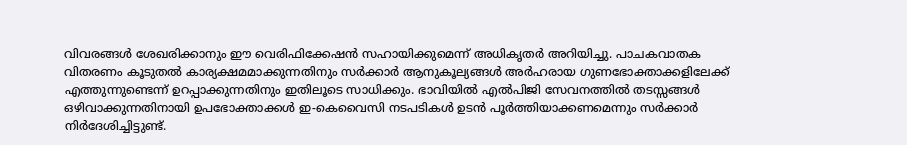വിവരങ്ങൾ ശേഖരിക്കാനും ഈ വെരിഫിക്കേഷൻ സഹായിക്കുമെന്ന് അധികൃതർ അറിയിച്ചു. പാചകവാതക വിതരണം കൂടുതൽ കാര്യക്ഷമമാക്കുന്നതിനും സർക്കാർ ആനുകൂല്യങ്ങൾ അർഹരായ ഗുണഭോക്താക്കളിലേക്ക് എത്തുന്നുണ്ടെന്ന് ഉറപ്പാക്കുന്നതിനും ഇതിലൂടെ സാധിക്കും. ഭാവിയിൽ എൽപിജി സേവനത്തിൽ തടസ്സങ്ങൾ ഒഴിവാക്കുന്നതിനായി ഉപഭോക്താക്കൾ ഇ-കെവൈസി നടപടികൾ ഉടൻ പൂർത്തിയാക്കണമെന്നും സർക്കാർ നിർദേശിച്ചിട്ടുണ്ട്.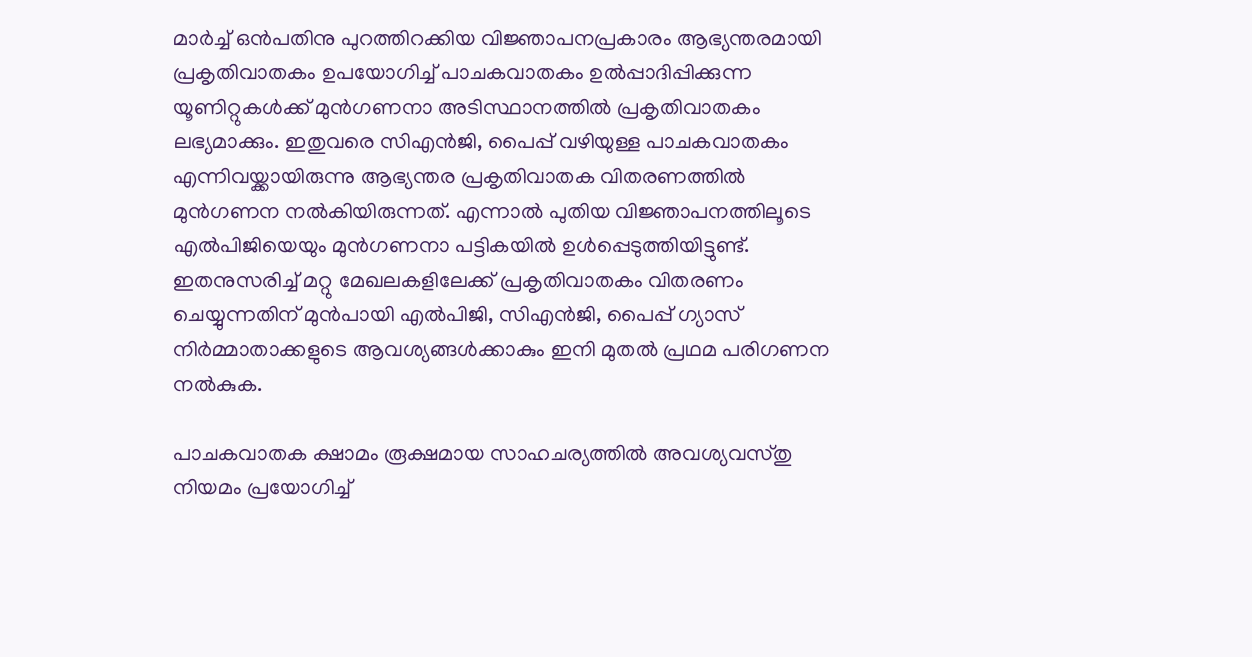മാർച്ച് ഒൻപതിനു പുറത്തിറക്കിയ വിജ്ഞാപനപ്രകാരം ആഭ്യന്തരമായി പ്രകൃതിവാതകം ഉപയോഗിച്ച് പാചകവാതകം ഉൽപ്പാദിപ്പിക്കുന്ന യൂണിറ്റുകൾക്ക് മുൻഗണനാ അടിസ്ഥാനത്തിൽ പ്രകൃതിവാതകം ലഭ്യമാക്കും. ഇതുവരെ സിഎൻജി, പൈപ്പ് വഴിയുള്ള പാചകവാതകം എന്നിവയ്ക്കായിരുന്നു ആഭ്യന്തര പ്രകൃതിവാതക വിതരണത്തിൽ മുൻഗണന നൽകിയിരുന്നത്. എന്നാൽ പുതിയ വിജ്ഞാപനത്തിലൂടെ എൽപിജിയെയും മുൻഗണനാ പട്ടികയിൽ ഉൾപ്പെടുത്തിയിട്ടുണ്ട്. ഇതനുസരിച്ച് മറ്റു മേഖലകളിലേക്ക് പ്രകൃതിവാതകം വിതരണം ചെയ്യുന്നതിന് മുൻപായി എൽപിജി, സിഎൻജി, പൈപ്പ് ഗ്യാസ് നിർമ്മാതാക്കളുടെ ആവശ്യങ്ങൾക്കാകും ഇനി മുതൽ പ്രഥമ പരിഗണന നൽകുക.

പാചകവാതക ക്ഷാമം രൂക്ഷമായ സാഹചര്യത്തിൽ അവശ്യവസ്തു നിയമം പ്രയോഗിച്ച്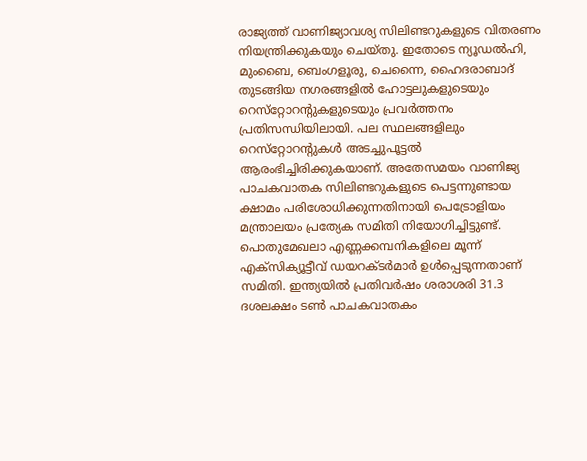രാജ്യത്ത് വാണിജ്യാവശ്യ സിലിണ്ടറുകളുടെ വിതരണം നിയന്ത്രിക്കുകയും ചെയ്തു. ഇതോടെ ന്യൂഡൽഹി, മുംബൈ, ബെംഗളൂരു, ചെന്നൈ, ഹൈദരാബാദ് തുടങ്ങിയ നഗരങ്ങളിൽ ഹോട്ടലുകളുടെയും റെസ്‌റ്റോറന്റുകളുടെയും പ്രവർത്തനം പ്രതിസന്ധിയിലായി. പല സ്ഥലങ്ങളിലും റെസ്‌റ്റോറന്റുകൾ അടച്ചുപൂട്ടൽ ആരംഭിച്ചിരിക്കുകയാണ്. അതേസമയം വാണിജ്യ പാചകവാതക സിലിണ്ടറുകളുടെ പെട്ടന്നുണ്ടായ ക്ഷാമം പരിശോധിക്കുന്നതിനായി പെട്രോളിയം മന്ത്രാലയം പ്രത്യേക സമിതി നിയോഗിച്ചിട്ടുണ്ട്. പൊതുമേഖലാ എണ്ണക്കമ്പനികളിലെ മൂന്ന് എക്‌സിക്യൂട്ടീവ് ഡയറക്ടർമാർ ഉൾപ്പെടുന്നതാണ് സമിതി. ഇന്ത്യയിൽ പ്രതിവർഷം ശരാശരി 31.3 ദശലക്ഷം ടൺ പാചകവാതകം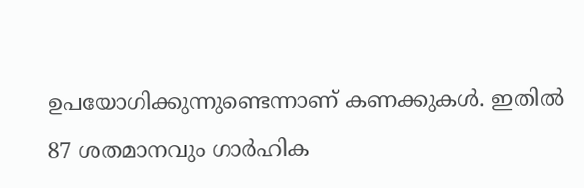ഉപയോഗിക്കുന്നുണ്ടെന്നാണ് കണക്കുകൾ. ഇതിൽ 87 ശതമാനവും ഗാർഹിക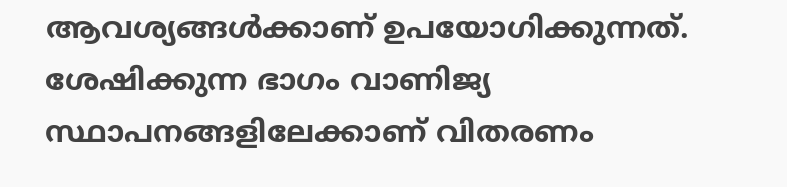ആവശ്യങ്ങൾക്കാണ് ഉപയോഗിക്കുന്നത്. ശേഷിക്കുന്ന ഭാഗം വാണിജ്യ സ്ഥാപനങ്ങളിലേക്കാണ് വിതരണം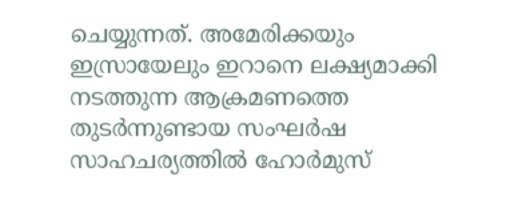ചെയ്യുന്നത്. അമേരിക്കയും ഇസ്രായേലും ഇറാനെ ലക്ഷ്യമാക്കി നടത്തുന്ന ആക്രമണത്തെ തുടർന്നുണ്ടായ സംഘർഷ സാഹചര്യത്തിൽ ഹോർമുസ്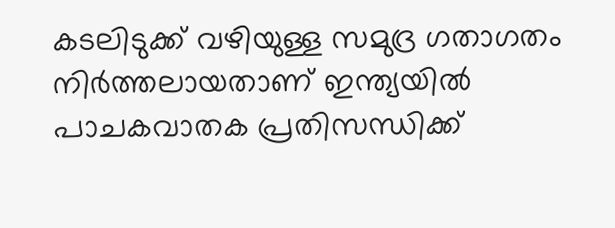കടലിടുക്ക് വഴിയുള്ള സമുദ്ര ഗതാഗതം നിർത്തലായതാണ് ഇന്ത്യയിൽ പാചകവാതക പ്രതിസന്ധിക്ക്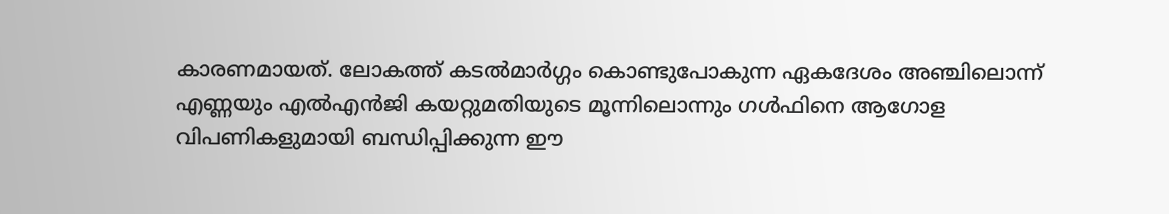കാരണമായത്. ലോകത്ത് കടൽമാർഗ്ഗം കൊണ്ടുപോകുന്ന ഏകദേശം അഞ്ചിലൊന്ന് എണ്ണയും എൽഎൻജി കയറ്റുമതിയുടെ മൂന്നിലൊന്നും ഗൾഫിനെ ആഗോള വിപണികളുമായി ബന്ധിപ്പിക്കുന്ന ഈ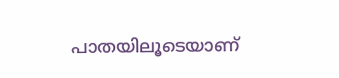പാതയിലൂടെയാണ്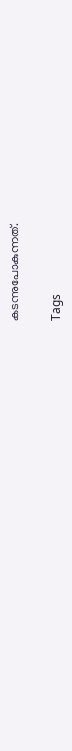കടന്നുപോകുന്നത്.

Tags